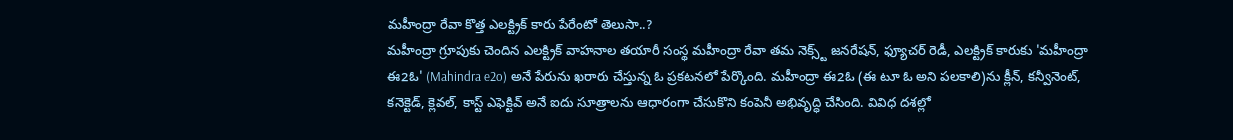మహీంద్రా రేవా కొత్త ఎలక్ట్రిక్ కారు పేరేంటో తెలుసా..?
మహీంద్రా గ్రూపుకు చెందిన ఎలక్ట్రిక్ వాహనాల తయారీ సంస్థ మహీంద్రా రేవా తమ నెక్స్ట్ జనరేషన్, ఫ్యూచర్ రెడీ, ఎలక్ట్రిక్ కారుకు 'మహీంద్రా ఈ2ఓ' (Mahindra e2o) అనే పేరును ఖరారు చేస్తున్న ఓ ప్రకటనలో పేర్కొంది. మహీంద్రా ఈ2ఓ (ఈ టూ ఓ అని పలకాలి)ను క్లీన్, కన్వీనెంట్, కనెక్టెడ్, క్లెవల్, కాస్ట్ ఎఫెక్టివ్ అనే ఐదు సూత్రాలను ఆధారంగా చేసుకొని కంపెనీ అభివృద్ధి చేసింది. వివిధ దశల్లో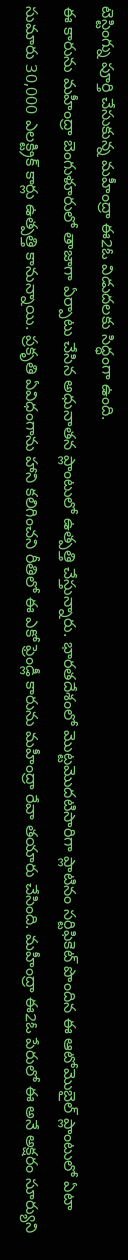టెస్టింగ్ను పూర్తి చేసుకున్న మహీంద్రా ఈ2ఓ విడుదలకు సిద్ధంగా ఉంది.
ఈ కారును మహీంద్రా బెంగుళూరులో తాజాగా ఏర్పాటు చేసిన అధునాతన ప్లాంటులో ఉత్పత్తి చేస్తున్నారు. భారతదేశంలో మొట్టమొదటిసారిగా ప్లాటినం సర్టిఫికెట్ పొందిన ఈ ఆటోమొబైల్ ప్లాంటులో ఏటా సుమారు 30,000 ఎలక్ట్రిక్ కార్లు ఉత్పత్తి కానున్నాయి. ప్రకృతి ఏవిధంగాను హాని కలిగించని రీతిలో ఈ ఎకో ఫ్రెండ్లీ కారును మహీంద్రా రేవా తయారు చేసింది. మహీంద్రా ఈ2ఓ పేరులో ఈ అనే అక్షరం సూర్యుని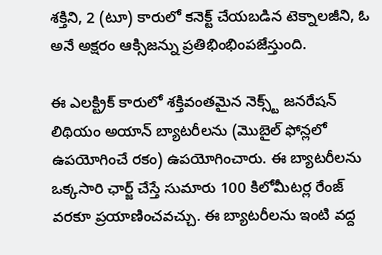శక్తిని, 2 (టూ) కారులో కనెక్ట్ చేయబడిన టెక్నాలజీని, ఓ అనే అక్షరం ఆక్సిజన్ను ప్రతిభింభింపజేస్తుంది.

ఈ ఎలక్ట్రిక్ కారులో శక్తివంతమైన నెక్స్ట్ జనరేషన్ లిథియం అయాన్ బ్యాటరీలను (మొబైల్ ఫోన్లలో ఉపయోగించే రకం) ఉపయోగించారు. ఈ బ్యాటరీలను ఒక్కసారి ఛార్జ్ చేస్తే సుమారు 100 కిలోమీటర్ల రేంజ్ వరకూ ప్రయాణించవచ్చు. ఈ బ్యాటరీలను ఇంటి వద్ద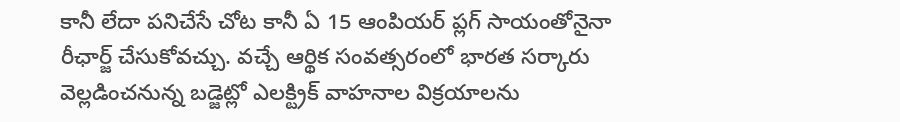కానీ లేదా పనిచేసే చోట కానీ ఏ 15 ఆంపియర్ ప్లగ్ సాయంతోనైనా రీఛార్జ్ చేసుకోవచ్చు. వచ్చే ఆర్థిక సంవత్సరంలో భారత సర్కారు వెల్లడించనున్న బడ్జెట్లో ఎలక్ట్రిక్ వాహనాల విక్రయాలను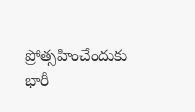ప్రోత్సహించేందుకు భారీ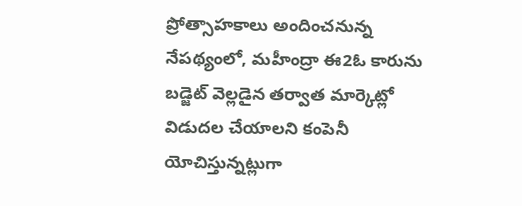ప్రోత్సాహకాలు అందించనున్న నేపథ్యంలో, మహీంద్రా ఈ2ఓ కారును బడ్జెట్ వెల్లడైన తర్వాత మార్కెట్లో విడుదల చేయాలని కంపెనీ యోచిస్తున్నట్లుగా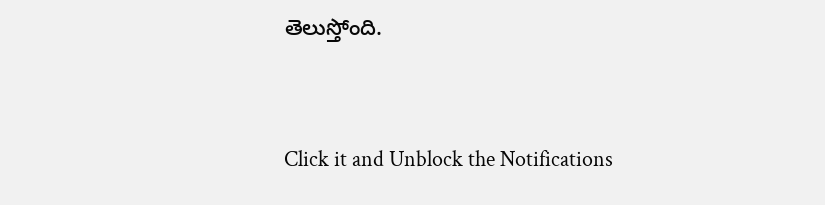తెలుస్తోంది.


Click it and Unblock the Notifications